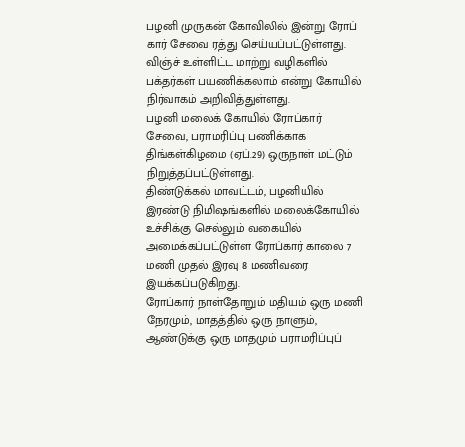பழனி முருகன் கோவிலில் இன்று ரோப் கார் சேவை ரத்து செய்யப்பட்டுள்ளது. விஞ்ச் உள்ளிட்ட மாற்று வழிகளில் பக்தர்கள் பயணிக்கலாம் என்று கோயில் நிர்வாகம் அறிவித்துள்ளது.
பழனி மலைக் கோயில் ரோப்கார் சேவை, பராமரிப்பு பணிக்காக திங்கள்கிழமை (ஏப்.29) ஒருநாள் மட்டும் நிறுத்தப்பட்டுள்ளது.
திண்டுக்கல் மாவட்டம், பழனியில் இரண்டு நிமிஷங்களில் மலைக்கோயில் உச்சிக்கு செல்லும் வகையில் அமைக்கப்பட்டுள்ள ரோப்கார் காலை 7 மணி முதல் இரவு 8 மணிவரை இயக்கப்படுகிறது.
ரோப்கார் நாள்தோறும் மதியம் ஒரு மணி நேரமும், மாதத்தில் ஒரு நாளும், ஆண்டுக்கு ஒரு மாதமும் பராமரிப்புப்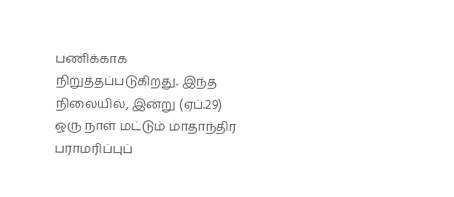பணிக்காக நிறுத்தப்படுகிறது. இந்த நிலையில், இன்று (ஏப்.29) ஒரு நாள் மட்டும் மாதாந்திர பராமரிப்புப்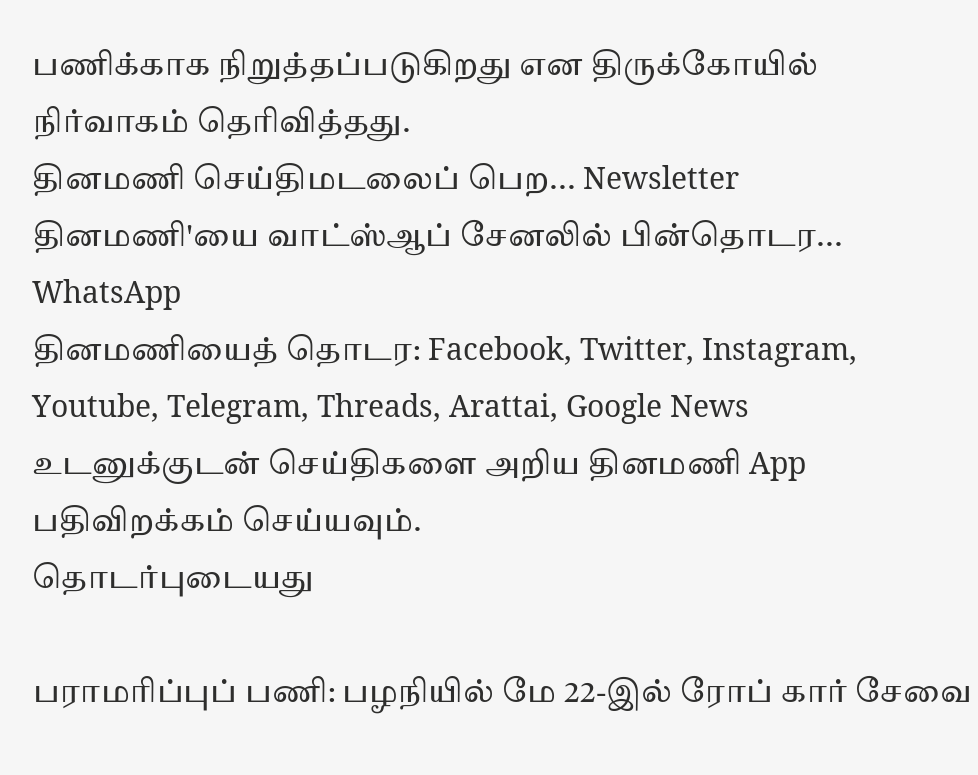பணிக்காக நிறுத்தப்படுகிறது என திருக்கோயில் நிர்வாகம் தெரிவித்தது.
தினமணி செய்திமடலைப் பெற... Newsletter
தினமணி'யை வாட்ஸ்ஆப் சேனலில் பின்தொடர... WhatsApp
தினமணியைத் தொடர: Facebook, Twitter, Instagram, Youtube, Telegram, Threads, Arattai, Google News
உடனுக்குடன் செய்திகளை அறிய தினமணி App பதிவிறக்கம் செய்யவும்.
தொடர்புடையது

பராமரிப்புப் பணி: பழநியில் மே 22-இல் ரோப் கார் சேவை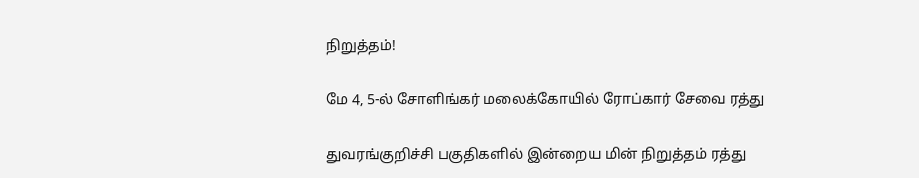நிறுத்தம்!

மே 4, 5-ல் சோளிங்கர் மலைக்கோயில் ரோப்கார் சேவை ரத்து

துவரங்குறிச்சி பகுதிகளில் இன்றைய மின் நிறுத்தம் ரத்து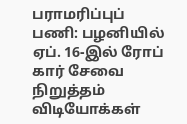பராமரிப்புப் பணி: பழனியில் ஏப். 16-இல் ரோப் கார் சேவை நிறுத்தம்
விடியோக்கள்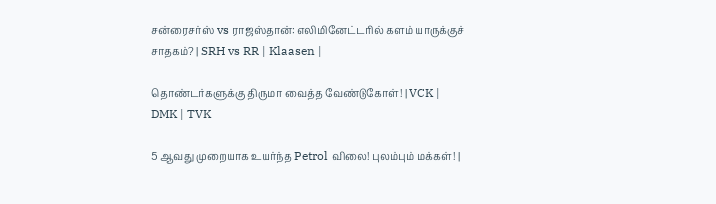சன்ரைசர்ஸ் vs ராஜஸ்தான்: எலிமினேட்டரில் களம் யாருக்குச் சாதகம்? | SRH vs RR | Klaasen |

தொண்டர்களுக்கு திருமா வைத்த வேண்டுகோள்! | VCK | DMK | TVK

5 ஆவது முறையாக உயர்ந்த Petrol விலை! புலம்பும் மக்கள்! |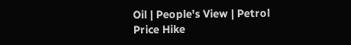Oil | People's View | Petrol Price Hike